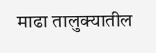माढा तालुक्यातील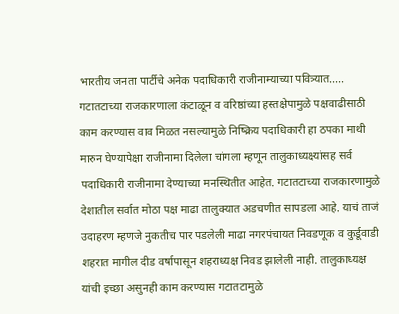भारतीय जनता पार्टीचे अनेक पदाधिकारी राजीनाम्याच्या पवित्र्यात.....
गटातटाच्या राजकारणाला कंटाळून व वरिष्ठांच्या हस्तक्षेपामुळे पक्षवाढीसाठी काम करण्यास वाव मिळत नसल्यामुळे निष्क्रिय पदाधिकारी हा ठपका माथी मारुन घेण्यापेक्षा राजीनामा दिलेला चांगला म्हणून तालुकाध्यक्ष्यांसह सर्व पदाधिकारी राजीनामा देण्याच्या मनस्थितीत आहेत. गटातटाच्या राजकारणामुळे देशातील सर्वात मोठा पक्ष माढा तालुक्यात अडचणीत सापडला आहे. याचं ताजं उदाहरण म्हणजे नुकतीच पार पडलेली माढा नगरपंचायत निवडणूक व कुर्डूवाडी शहरात मागील दीड वर्षापासून शहराध्यक्ष निवड झालेली नाही. तालुकाध्यक्ष यांची इच्छा असुनही काम करण्यास गटातटामुळे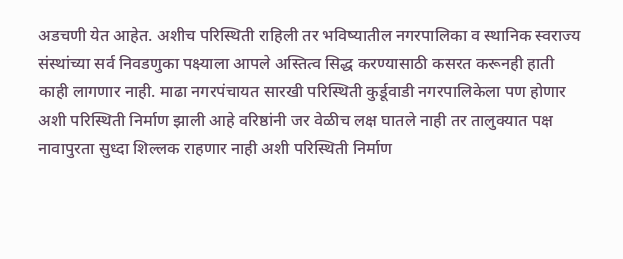अडचणी येत आहेत. अशीच परिस्थिती राहिली तर भविष्यातील नगरपालिका व स्थानिक स्वराज्य संस्थांच्या सर्व निवडणुका पक्ष्याला आपले अस्तित्व सिद्ध करण्यासाठी कसरत करूनही हाती काही लागणार नाही. माढा नगरपंचायत सारखी परिस्थिती कुर्डूवाडी नगरपालिकेला पण होणार अशी परिस्थिती निर्माण झाली आहे वरिष्ठांनी जर वेळीच लक्ष घातले नाही तर तालुक्यात पक्ष नावापुरता सुध्दा शिल्लक राहणार नाही अशी परिस्थिती निर्माण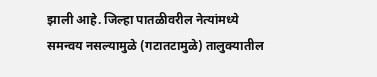झाली आहे. जिल्हा पातळीवरील नेत्यांमध्ये समन्वय नसल्यामुळे (गटातटामुळे) तालुक्यातील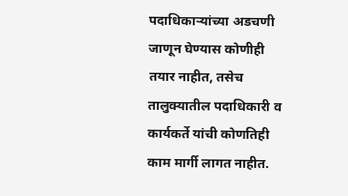पदाधिकाऱ्यांच्या अडचणी जाणून घेण्यास कोणीही तयार नाहीत, तसेच तालुक्यातील पदाधिकारी व कार्यकर्ते यांची कोणतिही काम मार्गी लागत नाहीत.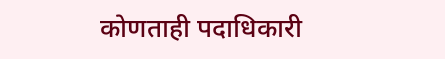कोणताही पदाधिकारी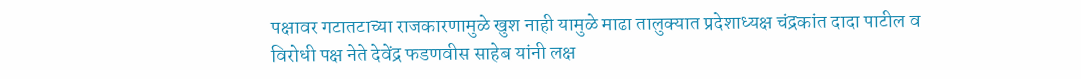पक्षावर गटातटाच्या राजकारणामुळे खुश नाही यामुळे माढा तालुक्यात प्रदेशाध्यक्ष चंद्रकांत दादा पाटील व विरोधी पक्ष नेते देवेंद्र फडणवीस साहेब यांनी लक्ष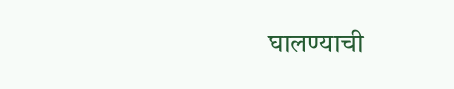घालण्याची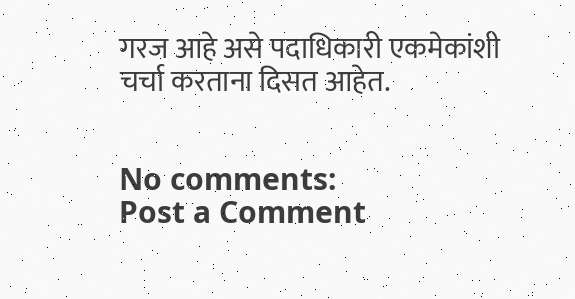गरज आहे असे पदाधिकारी एकमेकांशी चर्चा करताना दिसत आहेत.


No comments:
Post a Comment